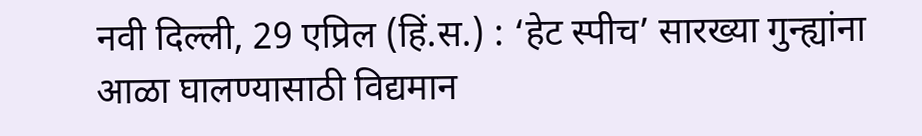नवी दिल्ली, 29 एप्रिल (हिं.स.) : ‘हेट स्पीच’ सारख्या गुन्ह्यांना आळा घालण्यासाठी विद्यमान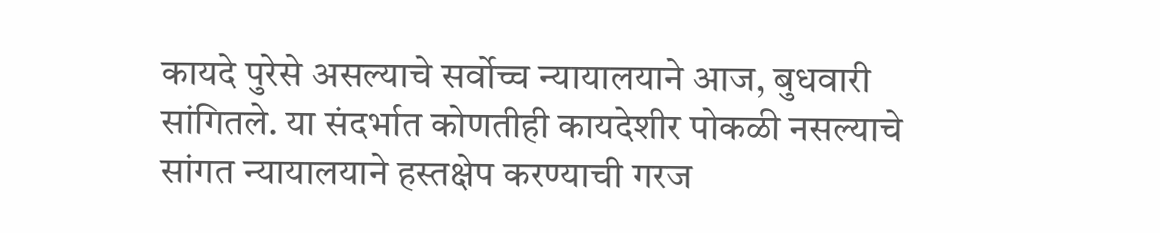कायदे पुरेसे असल्याचे सर्वोच्च न्यायालयाने आज, बुधवारी सांगितले. या संदर्भात कोणतीही कायदेशीर पोकळी नसल्याचे सांगत न्यायालयाने हस्तक्षेप करण्याची गरज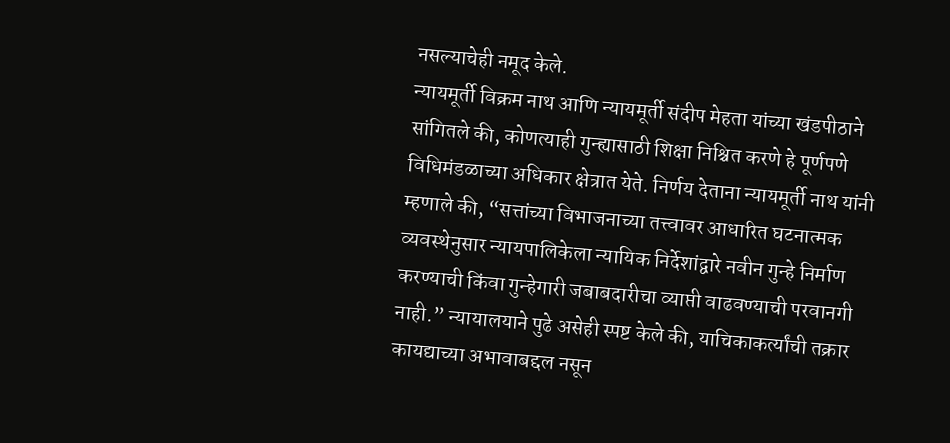नसल्याचेही नमूद केले.
न्यायमूर्ती विक्रम नाथ आणि न्यायमूर्ती संदीप मेहता यांच्या खंडपीठाने सांगितले की, कोणत्याही गुन्ह्यासाठी शिक्षा निश्चित करणे हे पूर्णपणे विधिमंडळाच्या अधिकार क्षेत्रात येते. निर्णय देताना न्यायमूर्ती नाथ यांनी म्हणाले की, “सत्तांच्या विभाजनाच्या तत्त्वावर आधारित घटनात्मक व्यवस्थेनुसार न्यायपालिकेला न्यायिक निर्देशांद्वारे नवीन गुन्हे निर्माण करण्याची किंवा गुन्हेगारी जबाबदारीचा व्याप्ती वाढवण्याची परवानगी नाही.” न्यायालयाने पुढे असेही स्पष्ट केले की, याचिकाकर्त्यांची तक्रार कायद्याच्या अभावाबद्दल नसून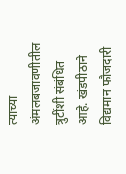त्याच्या अंमलबजावणीतील त्रुटींशी संबंधित आहे. खंडपीठाने विद्यमान फौजदारी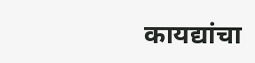कायद्यांचा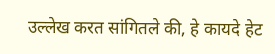उल्लेख करत सांगितले की, हे कायदे हेट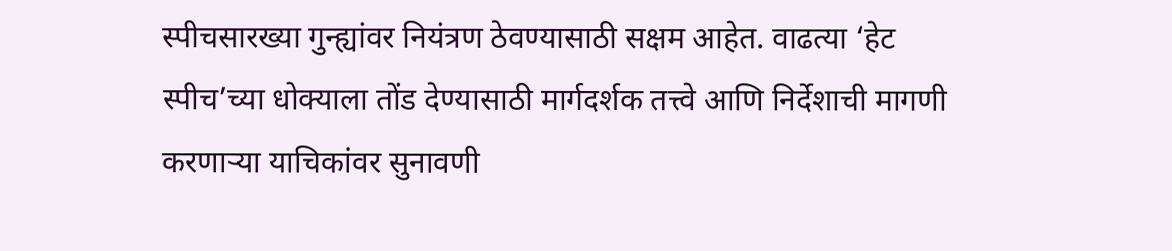स्पीचसारख्या गुन्ह्यांवर नियंत्रण ठेवण्यासाठी सक्षम आहेत. वाढत्या ‘हेट स्पीच’च्या धोक्याला तोंड देण्यासाठी मार्गदर्शक तत्त्वे आणि निर्देशाची मागणी करणाऱ्या याचिकांवर सुनावणी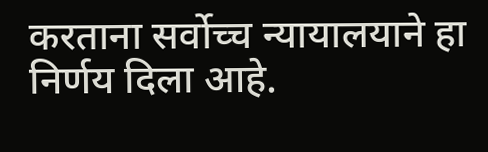करताना सर्वोच्च न्यायालयाने हा निर्णय दिला आहे.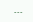---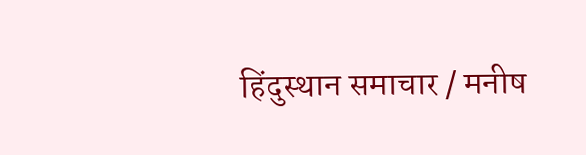हिंदुस्थान समाचार / मनीष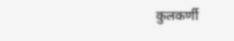कुलकर्णी